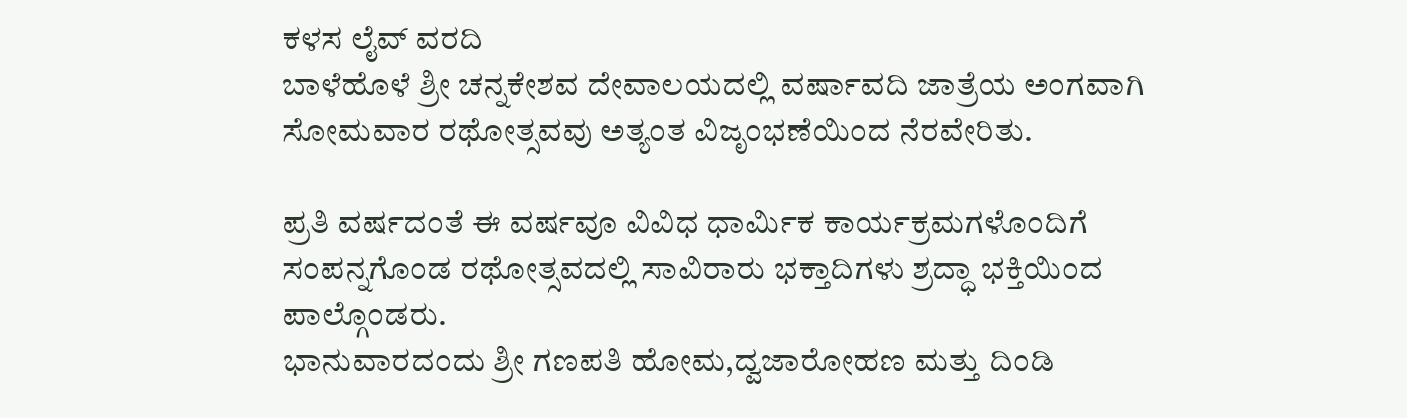ಕಳಸ ಲೈವ್ ವರದಿ
ಬಾಳೆಹೊಳೆ ಶ್ರೀ ಚನ್ನಕೇಶವ ದೇವಾಲಯದಲ್ಲಿ ವರ್ಷಾವದಿ ಜಾತ್ರೆಯ ಅಂಗವಾಗಿ ಸೋಮವಾರ ರಥೋತ್ಸವವು ಅತ್ಯಂತ ವಿಜೃಂಭಣೆಯಿಂದ ನೆರವೇರಿತು.

ಪ್ರತಿ ವರ್ಷದಂತೆ ಈ ವರ್ಷವೂ ವಿವಿಧ ಧಾರ್ಮಿಕ ಕಾರ್ಯಕ್ರಮಗಳೊಂದಿಗೆ ಸಂಪನ್ನಗೊಂಡ ರಥೋತ್ಸವದಲ್ಲಿ ಸಾವಿರಾರು ಭಕ್ತಾದಿಗಳು ಶ್ರದ್ಧಾ ಭಕ್ತಿಯಿಂದ ಪಾಲ್ಗೊಂಡರು.
ಭಾನುವಾರದಂದು ಶ್ರೀ ಗಣಪತಿ ಹೋಮ,ದ್ವಜಾರೋಹಣ ಮತ್ತು ದಿಂಡಿ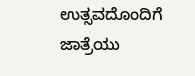ಉತ್ಸವದೊಂದಿಗೆ ಜಾತ್ರೆಯು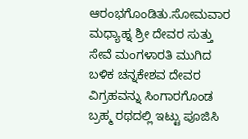ಆರಂಭಗೊಂಡಿತು.ಸೋಮವಾರ ಮಧ್ಯಾಹ್ನ ಶ್ರೀ ದೇವರ ಸುತ್ತು ಸೇವೆ ಮಂಗಳಾರತಿ ಮುಗಿದ ಬಳಿಕ ಚನ್ನಕೇಶವ ದೇವರ ವಿಗ್ರಹವನ್ನು ಸಿಂಗಾರಗೊಂಡ ಬ್ರಹ್ಮ ರಥದಲ್ಲಿ ಇಟ್ಟು ಪೂಜಿಸಿ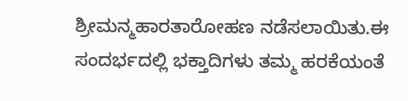ಶ್ರೀಮನ್ಮಹಾರತಾರೋಹಣ ನಡೆಸಲಾಯಿತು.ಈ ಸಂದರ್ಭದಲ್ಲಿ ಭಕ್ತಾದಿಗಳು ತಮ್ಮ ಹರಕೆಯಂತೆ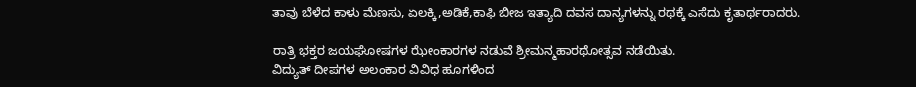ತಾವು ಬೆಳೆದ ಕಾಳು ಮೆಣಸು, ಏಲಕ್ಕಿ,ಅಡಿಕೆ,ಕಾಫಿ ಬೀಜ ಇತ್ಯಾದಿ ದವಸ ದಾನ್ಯಗಳನ್ನು ರಥಕ್ಕೆ ಎಸೆದು ಕೃತಾರ್ಥರಾದರು.

ರಾತ್ರಿ ಭಕ್ತರ ಜಯಘೋಷಗಳ ಝೇಂಕಾರಗಳ ನಡುವೆ ಶ್ರೀಮನ್ಮಹಾರಥೋತ್ಸವ ನಡೆಯಿತು.
ವಿದ್ಯುತ್ ದೀಪಗಳ ಅಲಂಕಾರ ವಿವಿಧ ಹೂಗಳಿಂದ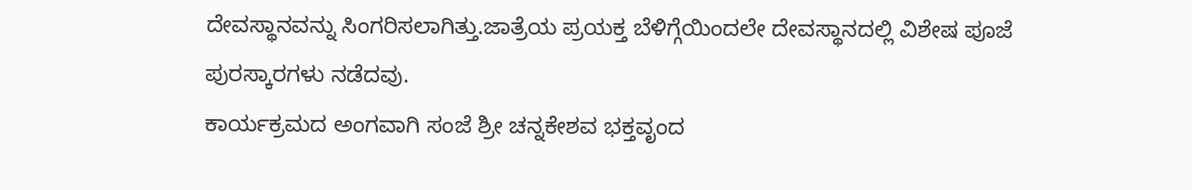ದೇವಸ್ಥಾನವನ್ನು ಸಿಂಗರಿಸಲಾಗಿತ್ತು.ಜಾತ್ರೆಯ ಪ್ರಯಕ್ತ ಬೆಳಿಗ್ಗೆಯಿಂದಲೇ ದೇವಸ್ಥಾನದಲ್ಲಿ ವಿಶೇಷ ಪೂಜೆ ಪುರಸ್ಕಾರಗಳು ನಡೆದವು.
ಕಾರ್ಯಕ್ರಮದ ಅಂಗವಾಗಿ ಸಂಜೆ ಶ್ರೀ ಚನ್ನಕೇಶವ ಭಕ್ತವೃಂದ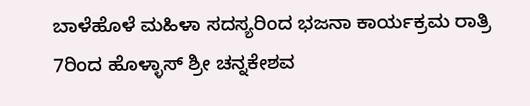ಬಾಳೆಹೊಳೆ ಮಹಿಳಾ ಸದಸ್ಯರಿಂದ ಭಜನಾ ಕಾರ್ಯಕ್ರಮ ರಾತ್ರಿ 7ರಿಂದ ಹೊಳ್ಳಾಸ್ ಶ್ರೀ ಚನ್ನಕೇಶವ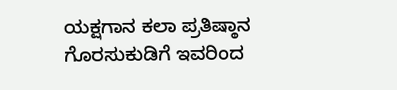ಯಕ್ಷಗಾನ ಕಲಾ ಪ್ರತಿಷ್ಠಾನ ಗೊರಸುಕುಡಿಗೆ ಇವರಿಂದ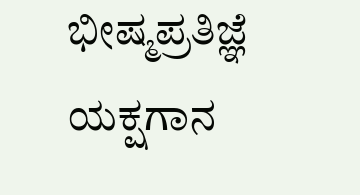ಭೀಷ್ಮಪ್ರತಿಜ್ಞೆ ಯಕ್ಷಗಾನ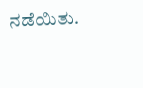ನಡೆಯಿತು.